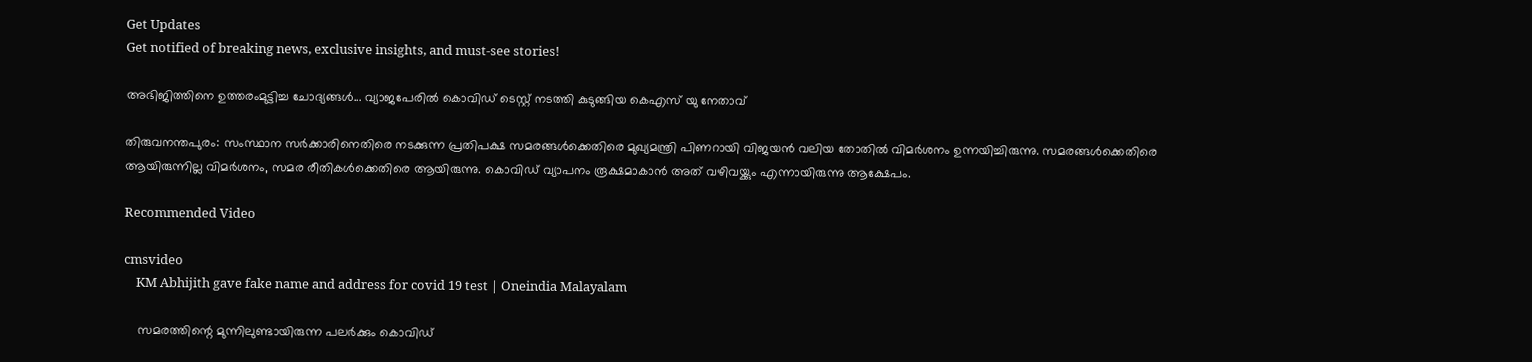Get Updates
Get notified of breaking news, exclusive insights, and must-see stories!

അഭിജിത്തിനെ ഉത്തരംമുട്ടിച്ച ചോദ്യങ്ങൾ... വ്യാജപേരിൽ കൊവിഡ് ടെസ്റ്റ് നടത്തി കുടുങ്ങിയ കെഎസ് യു നേതാവ്

തിരുവനന്തപുരം: സംസ്ഥാന സര്‍ക്കാരിനെതിരെ നടക്കുന്ന പ്രതിപക്ഷ സമരങ്ങള്‍ക്കെതിരെ മുഖ്യമന്ത്രി പിണറായി വിജയന്‍ വലിയ തോതില്‍ വിമര്‍ശനം ഉന്നയിച്ചിരുന്നു. സമരങ്ങള്‍ക്കെതിരെ ആയിരുന്നില്ല വിമര്‍ശനം, സമര രീതികള്‍ക്കെതിരെ ആയിരുന്നു. കൊവിഡ് വ്യാപനം രൂക്ഷമാകാന്‍ അത് വഴിവയ്ക്കും എന്നായിരുന്നു ആക്ഷേപം.

Recommended Video

cmsvideo
    KM Abhijith gave fake name and address for covid 19 test | Oneindia Malayalam

    സമരത്തിന്റെ മുന്നിലുണ്ടായിരുന്ന പലര്‍ക്കും കൊവിഡ്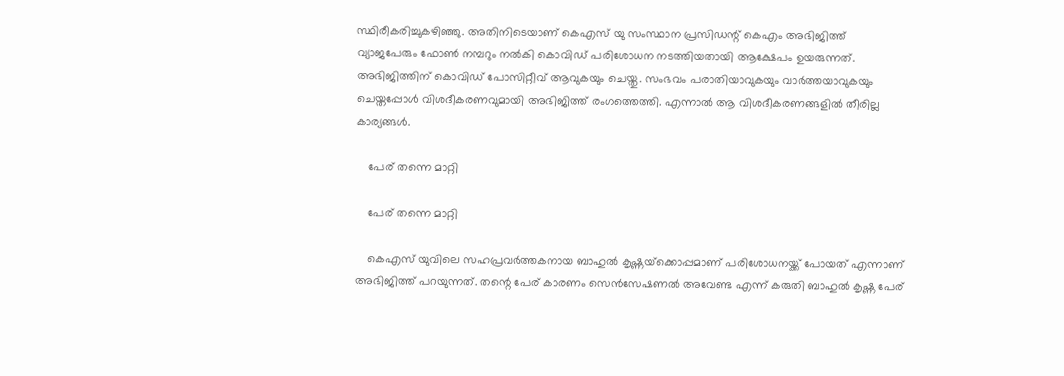സ്ഥിരീകരിച്ചുകഴിഞ്ഞു. അതിനിടെയാണ് കെഎസ് യു സംസ്ഥാന പ്രസിഡന്റ് കെഎം അഭിജിത്ത് വ്യാജപേരും ഫോണ്‍ നമ്പറും നല്‍കി കൊവിഡ് പരിശോധന നടത്തിയതായി ആക്ഷേപം ഉയരുന്നത്. അഭിജിത്തിന് കൊവിഡ് പോസിറ്റീവ് ആവുകയും ചെയ്തു. സംഭവം പരാതിയാവുകയും വാര്‍ത്തയാവുകയും ചെയ്തപ്പോള്‍ വിശദീകരണവുമായി അഭിജിത്ത് രംഗത്തെത്തി. എന്നാല്‍ ആ വിശദീകരണങ്ങളില്‍ തീരില്ല കാര്യങ്ങള്‍.

    പേര് തന്നെ മാറ്റി

    പേര് തന്നെ മാറ്റി

    കെഎസ് യുവിലെ സഹപ്രവര്‍ത്തകനായ ബാഹുല്‍ കൃഷ്ണയ്‌ക്കൊപ്പമാണ് പരിശോധനയ്ക്ക് പോയത് എന്നാണ് അഭിജിത്ത് പറയുന്നത്. തന്റെ പേര് കാരണം സെന്‍സേഷണല്‍ അവേണ്ട എന്ന് കരുതി ബാഹുല്‍ കൃഷ്ണ പേര്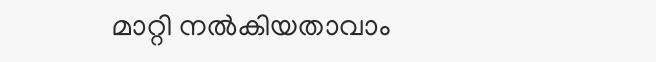മാറ്റി നല്‍കിയതാവാം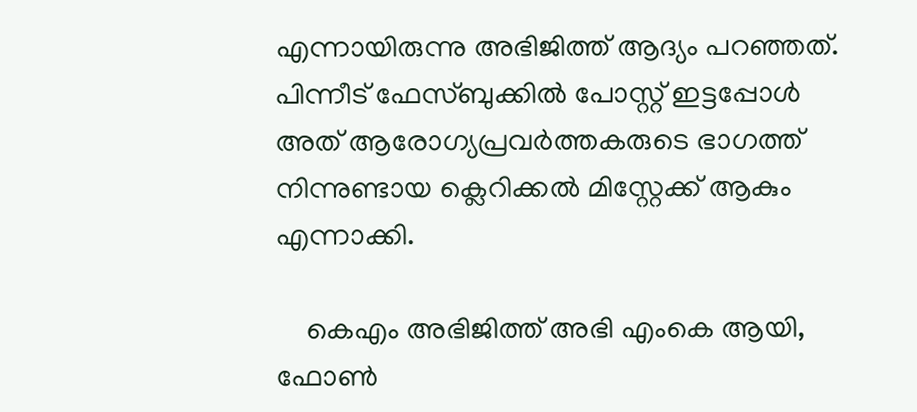എന്നായിരുന്നു അഭിജിത്ത് ആദ്യം പറഞ്ഞത്. പിന്നീട് ഫേസ്ബുക്കില്‍ പോസ്റ്റ് ഇട്ടപ്പോള്‍ അത് ആരോഗ്യപ്രവര്‍ത്തകരുടെ ഭാഗത്ത് നിന്നുണ്ടായ ക്ലെറിക്കല്‍ മിസ്റ്റേക്ക് ആകും എന്നാക്കി.

    കെഎം അഭിജിത്ത് അഭി എംകെ ആയി, ഫോണ്‍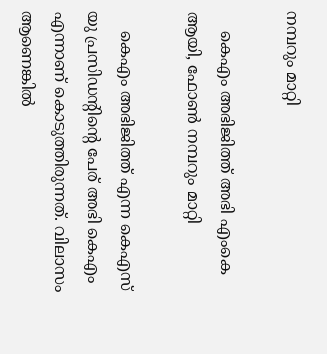നമ്പറും മാറ്റി

    കെഎം അഭിജിത്ത് അഭി എംകെ ആയി, ഫോണ്‍ നമ്പറും മാറ്റി

    കെഎം അഭിജിത്ത് എന്ന കെഎസ് യു പ്രസിഡന്റിന്റെ പേര് അഭി കെഎം എന്നാണ് കൊടുത്തിരുന്നത്. വിലാസം ആണെങ്കില്‍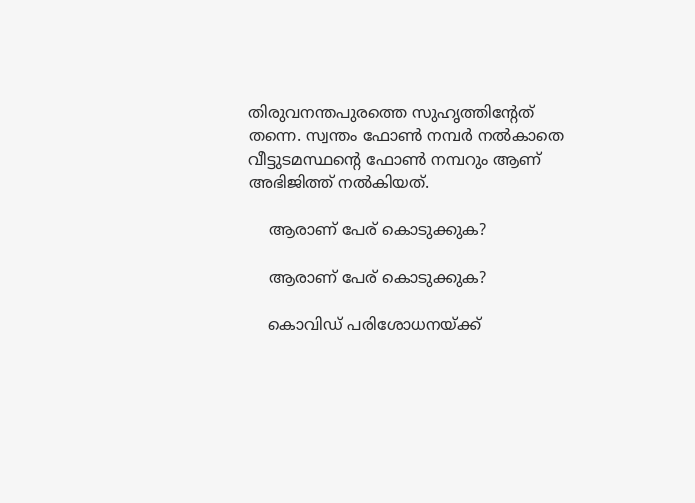തിരുവനന്തപുരത്തെ സുഹൃത്തിന്റേത് തന്നെ. സ്വന്തം ഫോണ്‍ നമ്പര്‍ നല്‍കാതെ വീട്ടുടമസ്ഥന്റെ ഫോണ്‍ നമ്പറും ആണ് അഭിജിത്ത് നല്‍കിയത്.

    ആരാണ് പേര് കൊടുക്കുക?

    ആരാണ് പേര് കൊടുക്കുക?

    കൊവിഡ് പരിശോധനയ്ക്ക്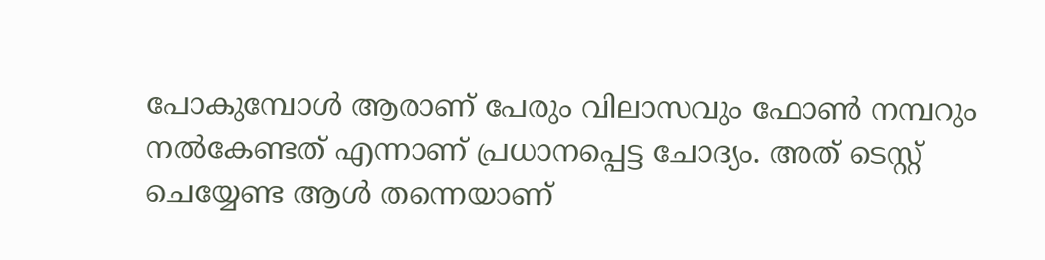പോകുമ്പോള്‍ ആരാണ് പേരും വിലാസവും ഫോണ്‍ നമ്പറും നല്‍കേണ്ടത് എന്നാണ് പ്രധാനപ്പെട്ട ചോദ്യം. അത് ടെസ്റ്റ് ചെയ്യേണ്ട ആള്‍ തന്നെയാണ്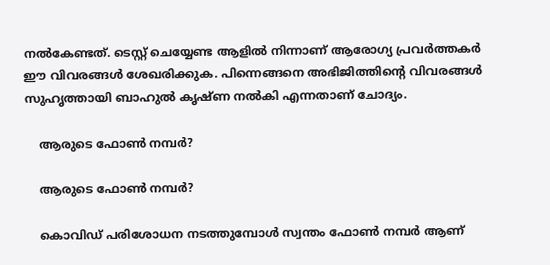നല്‍കേണ്ടത്. ടെസ്റ്റ് ചെയ്യേണ്ട ആളില്‍ നിന്നാണ് ആരോഗ്യ പ്രവര്‍ത്തകര്‍ ഈ വിവരങ്ങള്‍ ശേഖരിക്കുക. പിന്നെങ്ങനെ അഭിജിത്തിന്റെ വിവരങ്ങള്‍ സുഹൃത്തായി ബാഹുല്‍ കൃഷ്ണ നല്‍കി എന്നതാണ് ചോദ്യം.

    ആരുടെ ഫോണ്‍ നമ്പര്‍?

    ആരുടെ ഫോണ്‍ നമ്പര്‍?

    കൊവിഡ് പരിശോധന നടത്തുമ്പോള്‍ സ്വന്തം ഫോണ്‍ നമ്പര്‍ ആണ്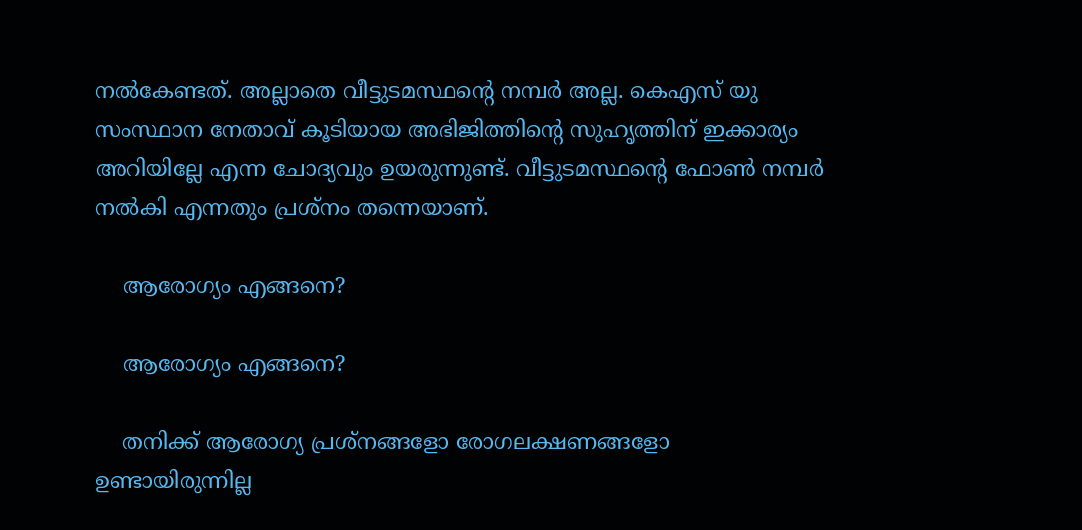നല്‍കേണ്ടത്. അല്ലാതെ വീട്ടുടമസ്ഥന്റെ നമ്പര്‍ അല്ല. കെഎസ് യു സംസ്ഥാന നേതാവ് കൂടിയായ അഭിജിത്തിന്റെ സുഹൃത്തിന് ഇക്കാര്യം അറിയില്ലേ എന്ന ചോദ്യവും ഉയരുന്നുണ്ട്. വീട്ടുടമസ്ഥന്റെ ഫോണ്‍ നമ്പര്‍ നല്‍കി എന്നതും പ്രശ്‌നം തന്നെയാണ്.

    ആരോഗ്യം എങ്ങനെ?

    ആരോഗ്യം എങ്ങനെ?

    തനിക്ക് ആരോഗ്യ പ്രശ്‌നങ്ങളോ രോഗലക്ഷണങ്ങളോ ഉണ്ടായിരുന്നില്ല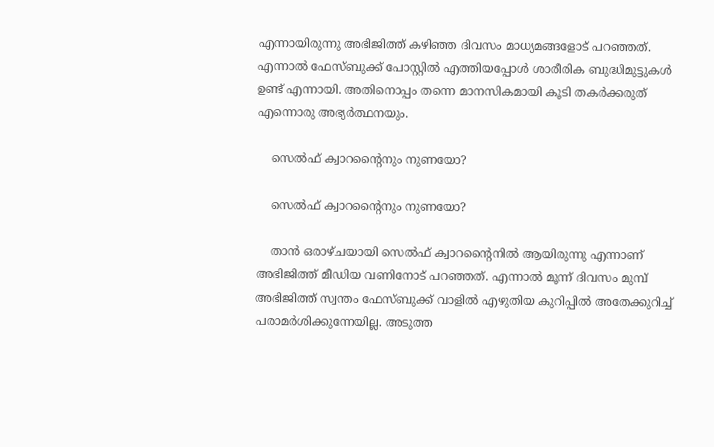എന്നായിരുന്നു അഭിജിത്ത് കഴിഞ്ഞ ദിവസം മാധ്യമങ്ങളോട് പറഞ്ഞത്. എന്നാല്‍ ഫേസ്ബുക്ക് പോസ്റ്റില്‍ എത്തിയപ്പോള്‍ ശാരീരിക ബുദ്ധിമുട്ടുകള്‍ ഉണ്ട് എന്നായി. അതിനൊപ്പം തന്നെ മാനസികമായി കൂടി തകര്‍ക്കരുത് എന്നൊരു അഭ്യര്‍ത്ഥനയും.

    സെല്‍ഫ് ക്വാറന്റൈനും നുണയോ?

    സെല്‍ഫ് ക്വാറന്റൈനും നുണയോ?

    താന്‍ ഒരാഴ്ചയായി സെല്‍ഫ് ക്വാറന്റൈനില്‍ ആയിരുന്നു എന്നാണ് അഭിജിത്ത് മീഡിയ വണിനോട് പറഞ്ഞത്. എന്നാല്‍ മൂന്ന് ദിവസം മുമ്പ് അഭിജിത്ത് സ്വന്തം ഫേസ്ബുക്ക് വാളില്‍ എഴുതിയ കുറിപ്പില്‍ അതേക്കുറിച്ച് പരാമര്‍ശിക്കുന്നേയില്ല. അടുത്ത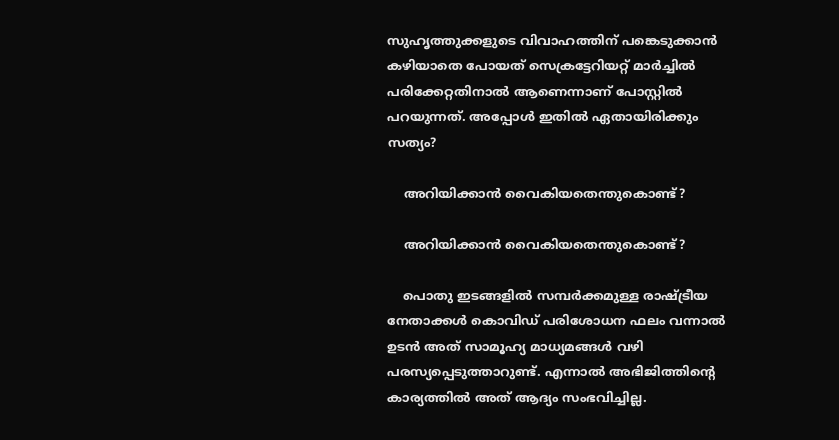സുഹൃത്തുക്കളുടെ വിവാഹത്തിന് പങ്കെടുക്കാന്‍ കഴിയാതെ പോയത് സെക്രട്ടേറിയറ്റ് മാര്‍ച്ചില്‍ പരിക്കേറ്റതിനാല്‍ ആണെന്നാണ് പോസ്റ്റില്‍ പറയുന്നത്. അപ്പോള്‍ ഇതില്‍ ഏതായിരിക്കും സത്യം?

    അറിയിക്കാന്‍ വൈകിയതെന്തുകൊണ്ട്?

    അറിയിക്കാന്‍ വൈകിയതെന്തുകൊണ്ട്?

    പൊതു ഇടങ്ങളില്‍ സമ്പര്‍ക്കമുള്ള രാഷ്ട്രീയ നേതാക്കള്‍ കൊവിഡ് പരിശോധന ഫലം വന്നാല്‍ ഉടന്‍ അത് സാമൂഹ്യ മാധ്യമങ്ങള്‍ വഴി പരസ്യപ്പെടുത്താറുണ്ട്. എന്നാല്‍ അഭിജിത്തിന്റെ കാര്യത്തില്‍ അത് ആദ്യം സംഭവിച്ചില്ല.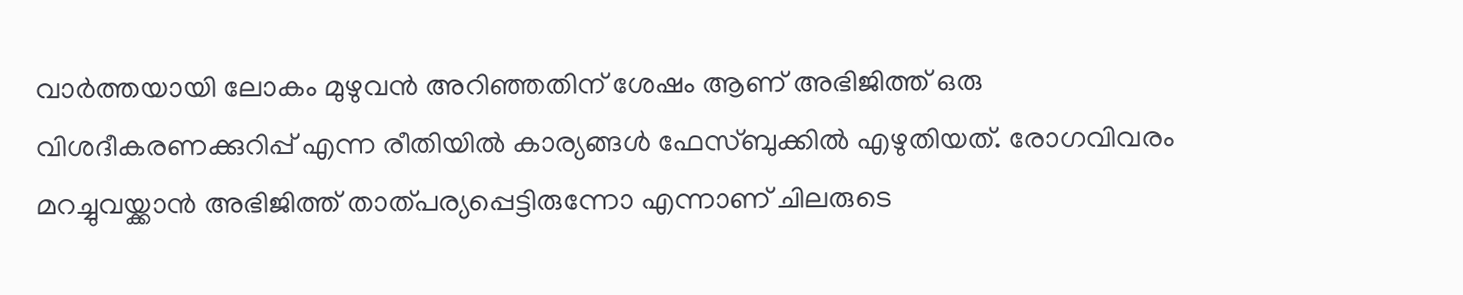വാര്‍ത്തയായി ലോകം മുഴുവന്‍ അറിഞ്ഞതിന് ശേഷം ആണ് അഭിജിത്ത് ഒരു വിശദീകരണക്കുറിപ്പ് എന്ന രീതിയില്‍ കാര്യങ്ങള്‍ ഫേസ്ബുക്കില്‍ എഴുതിയത്. രോഗവിവരം മറച്ചുവയ്ക്കാന്‍ അഭിജിത്ത് താത്പര്യപ്പെട്ടിരുന്നോ എന്നാണ് ചിലരുടെ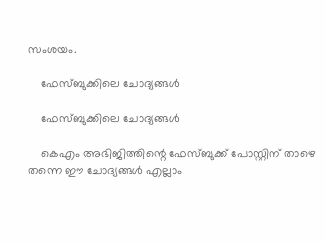സംശയം.

    ഫേസ്ബുക്കിലെ ചോദ്യങ്ങള്‍

    ഫേസ്ബുക്കിലെ ചോദ്യങ്ങള്‍

    കെഎം അഭിജിത്തിന്റെ ഫേസ്ബുക്ക് പോസ്റ്റിന് താഴെ തന്നെ ഈ ചോദ്യങ്ങള്‍ എല്ലാം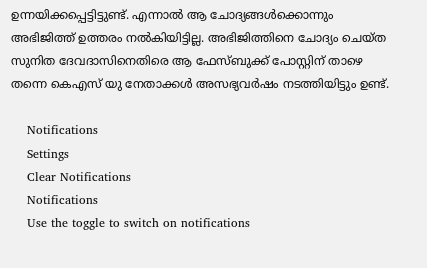ഉന്നയിക്കപ്പെട്ടിട്ടുണ്ട്. എന്നാല്‍ ആ ചോദ്യങ്ങള്‍ക്കൊന്നും അഭിജിത്ത് ഉത്തരം നല്‍കിയിട്ടില്ല. അഭിജിത്തിനെ ചോദ്യം ചെയ്ത സുനിത ദേവദാസിനെതിരെ ആ ഫേസ്ബുക്ക് പോസ്റ്റിന് താഴെ തന്നെ കെഎസ് യു നേതാക്കൾ അസഭ്യവർഷം നടത്തിയിട്ടും ഉണ്ട്.

    Notifications
    Settings
    Clear Notifications
    Notifications
    Use the toggle to switch on notifications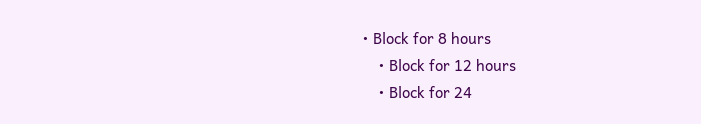• Block for 8 hours
    • Block for 12 hours
    • Block for 24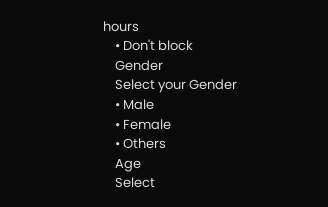hours
    • Don't block
    Gender
    Select your Gender
    • Male
    • Female
    • Others
    Age
    Select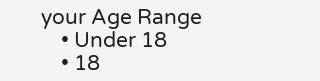your Age Range
    • Under 18
    • 18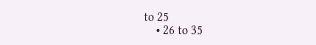to 25
    • 26 to 35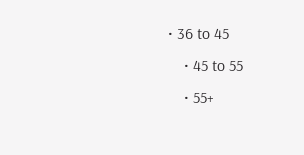• 36 to 45
    • 45 to 55
    • 55+